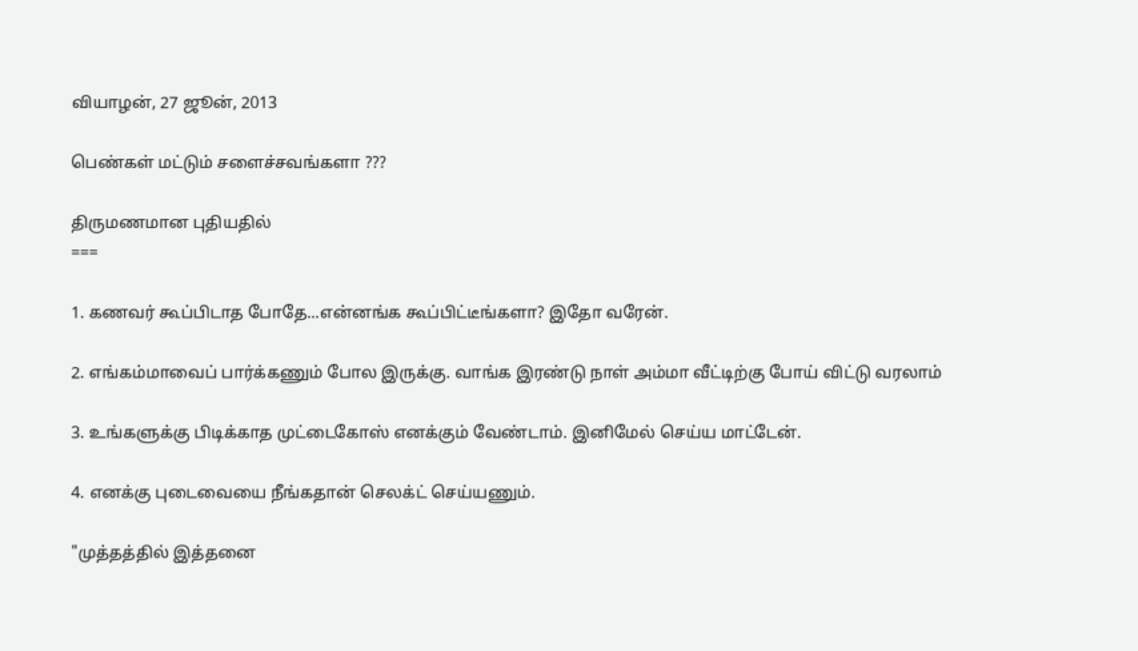வியாழன், 27 ஜூன், 2013

பெண்கள் மட்டும் சளைச்சவங்களா ???

திருமணமான புதியதில்
===

1. கணவர் கூப்பிடாத போதே...என்னங்க கூப்பிட்டீங்களா? இதோ வரேன்.

2. எங்கம்மாவைப் பார்க்கணும் போல இருக்கு. வாங்க இரண்டு நாள் அம்மா வீட்டிற்கு போய் விட்டு வரலாம்

3. உங்களுக்கு பிடிக்காத முட்டைகோஸ் எனக்கும் வேண்டாம். இனிமேல் செய்ய மாட்டேன்.

4. எனக்கு புடைவையை நீங்கதான் செலக்ட் செய்யணும்.

"முத்தத்தில் இத்தனை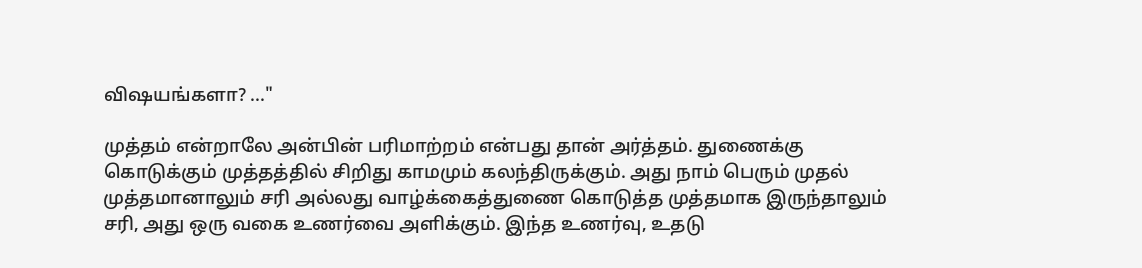விஷயங்களா? ..."

முத்தம் என்றாலே அன்பின் பரிமாற்றம் என்பது தான் அர்த்தம். துணைக்கு கொடுக்கும் முத்தத்தில் சிறிது காமமும் கலந்திருக்கும். அது நாம் பெரும் முதல் முத்தமானாலும் சரி அல்லது வாழ்க்கைத்துணை கொடுத்த முத்தமாக இருந்தாலும் சரி, அது ஒரு வகை உணர்வை அளிக்கும். இந்த உணர்வு, உதடு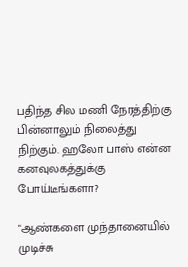பதிந்த சில மணி நேரத்திற்கு பின்னாலும் நிலைத்து நிற்கும். ஹலோ பாஸ் என்ன கனவுலகத்துக்கு போய்டீங்களா?

"ஆண்களை முந்தானையில் முடிச்சு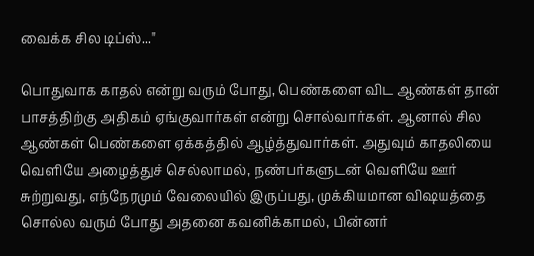வைக்க சில டிப்ஸ்..."

பொதுவாக காதல் என்று வரும் போது, பெண்களை விட ஆண்கள் தான் பாசத்திற்கு அதிகம் ஏங்குவார்கள் என்று சொல்வார்கள். ஆனால் சில ஆண்கள் பெண்களை ஏக்கத்தில் ஆழ்த்துவார்கள். அதுவும் காதலியை வெளியே அழைத்துச் செல்லாமல், நண்பர்களுடன் வெளியே ஊர் சுற்றுவது, எந்நேரமும் வேலையில் இருப்பது, முக்கியமான விஷயத்தை சொல்ல வரும் போது அதனை கவனிக்காமல், பின்னர்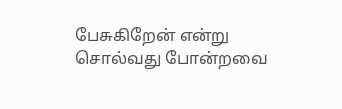பேசுகிறேன் என்று சொல்வது போன்றவை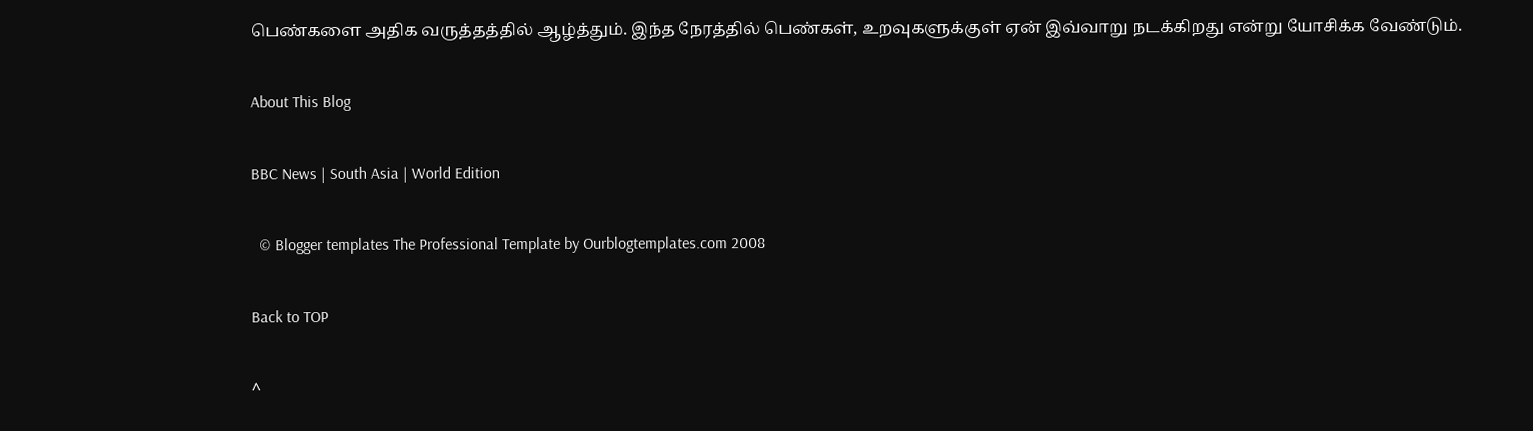பெண்களை அதிக வருத்தத்தில் ஆழ்த்தும். இந்த நேரத்தில் பெண்கள், உறவுகளுக்குள் ஏன் இவ்வாறு நடக்கிறது என்று யோசிக்க வேண்டும்.

About This Blog

BBC News | South Asia | World Edition

  © Blogger templates The Professional Template by Ourblogtemplates.com 2008

Back to TOP

^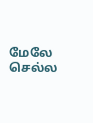மேலே செல்ல